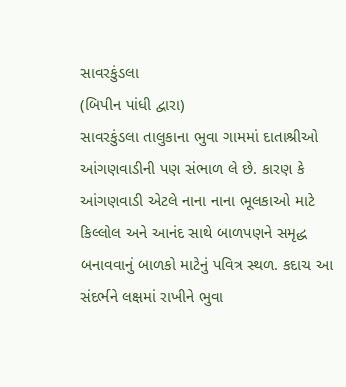સાવરકુંડલા
(બિપીન પાંધી દ્વારા)
સાવરકુંડલા તાલુકાના ભુવા ગામમાં દાતાશ્રીઓ આંગણવાડીની પણ સંભાળ લે છે. કારણ કે આંગણવાડી એટલે નાના નાના ભૂલકાઓ માટે કિલ્લોલ અને આનંદ સાથે બાળપણને સમૃદ્ધ બનાવવાનું બાળકો માટેનું પવિત્ર સ્થળ. કદાચ આ સંદર્ભને લક્ષમાં રાખીને ભુવા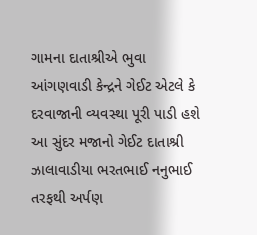ગામના દાતાશ્રીએ ભુવા આંગણવાડી કેન્દ્રને ગેઈટ એટલે કે દરવાજાની વ્યવસ્થા પૂરી પાડી હશે આ સુંદર મજાનો ગેઈટ દાતાશ્રી ઝાલાવાડીયા ભરતભાઈ નનુભાઈ તરફથી અર્પણ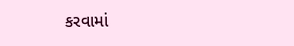કરવામાં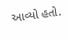આવ્યો હતો.